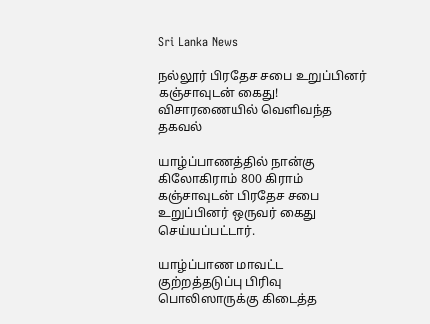Sri Lanka News

நல்லூர் பிரதேச சபை உறுப்பினர் கஞ்சாவுடன் கைது! விசாரணையில் வெளிவந்த தகவல்

யாழ்ப்பாணத்தில் நான்கு கிலோகிராம் 800 கிராம் கஞ்சாவுடன் பிரதேச சபை உறுப்பினர் ஒருவர் கைது செய்யப்பட்டார்.

யாழ்ப்பாண மாவட்ட குற்றத்தடுப்பு பிரிவு பொலிஸாருக்கு கிடைத்த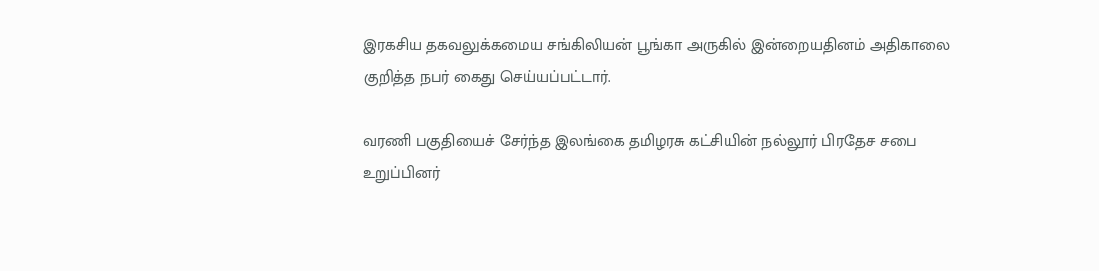இரகசிய தகவலுக்கமைய சங்கிலியன் பூங்கா அருகில் இன்றையதினம் அதிகாலை குறித்த நபர் கைது செய்யப்பட்டார்.

வரணி பகுதியைச் சேர்ந்த இலங்கை தமிழரசு கட்சியின் நல்லூர் பிரதேச சபை உறுப்பினர்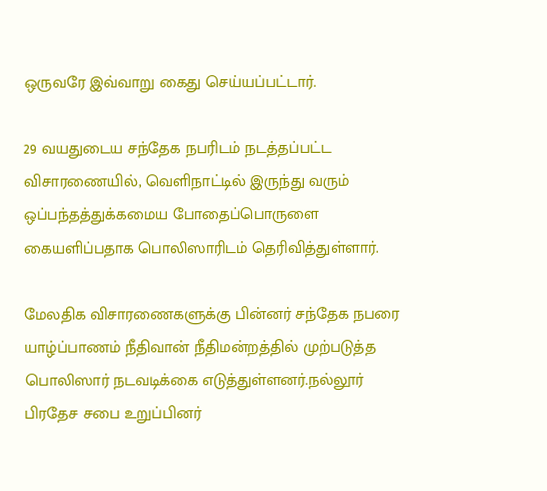ஒருவரே இவ்வாறு கைது செய்யப்பட்டார்.

29 வயதுடைய சந்தேக நபரிடம் நடத்தப்பட்ட விசாரணையில், வெளிநாட்டில் இருந்து வரும் ஒப்பந்தத்துக்கமைய போதைப்பொருளை கையளிப்பதாக பொலிஸாரிடம் தெரிவித்துள்ளார்.

மேலதிக விசாரணைகளுக்கு பின்னர் சந்தேக நபரை யாழ்ப்பாணம் நீதிவான் நீதிமன்றத்தில் முற்படுத்த பொலிஸார் நடவடிக்கை எடுத்துள்ளனர்.நல்லூர் பிரதேச சபை உறுப்பினர்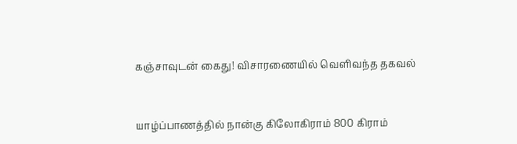கஞ்சாவுடன் கைது! விசாரணையில் வெளிவந்த தகவல்


யாழ்ப்பாணத்தில் நான்கு கிலோகிராம் 800 கிராம்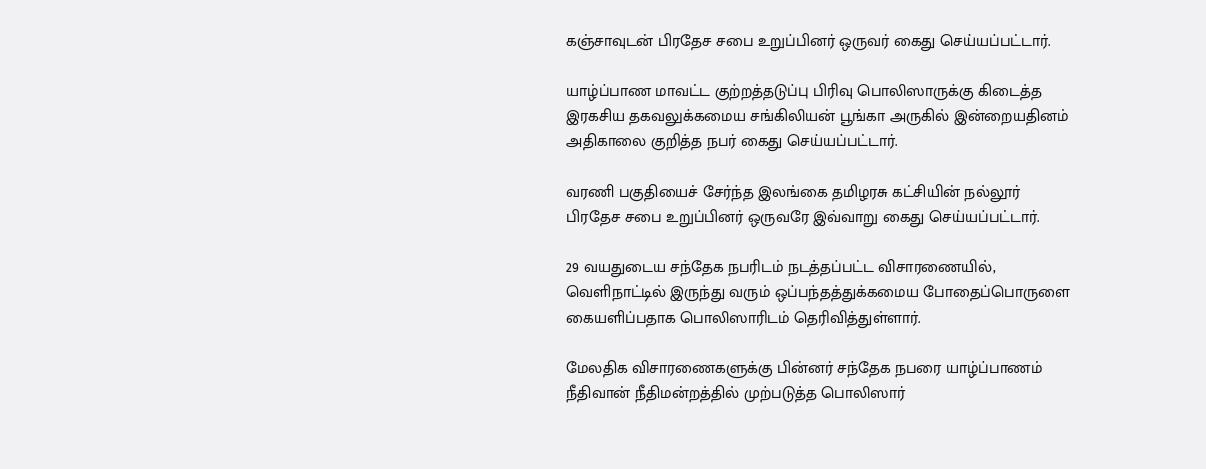கஞ்சாவுடன் பிரதேச சபை உறுப்பினர் ஒருவர் கைது செய்யப்பட்டார்.

யாழ்ப்பாண மாவட்ட குற்றத்தடுப்பு பிரிவு பொலிஸாருக்கு கிடைத்த இரகசிய தகவலுக்கமைய சங்கிலியன் பூங்கா அருகில் இன்றையதினம் அதிகாலை குறித்த நபர் கைது செய்யப்பட்டார்.

வரணி பகுதியைச் சேர்ந்த இலங்கை தமிழரசு கட்சியின் நல்லூர் பிரதேச சபை உறுப்பினர் ஒருவரே இவ்வாறு கைது செய்யப்பட்டார்.

29 வயதுடைய சந்தேக நபரிடம் நடத்தப்பட்ட விசாரணையில், வெளிநாட்டில் இருந்து வரும் ஒப்பந்தத்துக்கமைய போதைப்பொருளை கையளிப்பதாக பொலிஸாரிடம் தெரிவித்துள்ளார்.

மேலதிக விசாரணைகளுக்கு பின்னர் சந்தேக நபரை யாழ்ப்பாணம் நீதிவான் நீதிமன்றத்தில் முற்படுத்த பொலிஸார்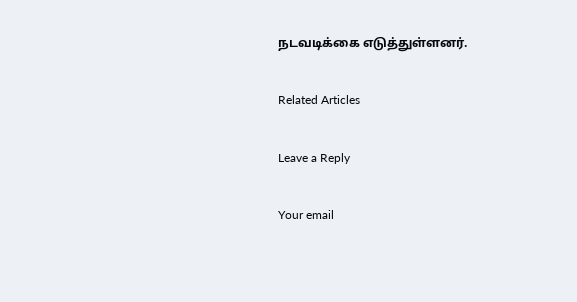நடவடிக்கை எடுத்துள்ளனர்.

Related Articles

Leave a Reply

Your email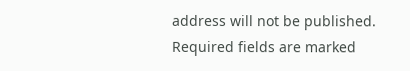address will not be published. Required fields are marked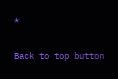*

Back to top button